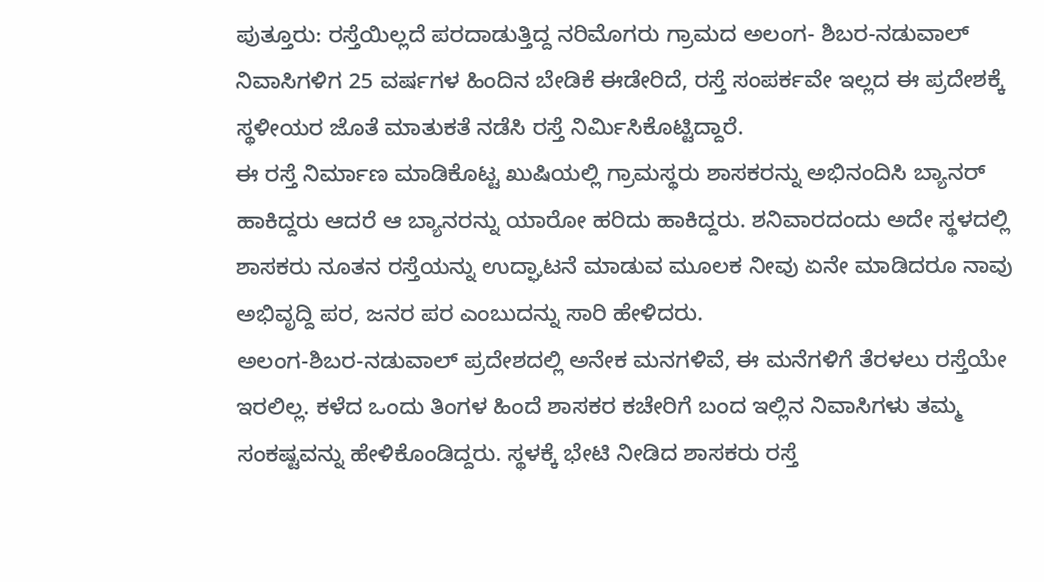ಪುತ್ತೂರು: ರಸ್ತೆಯಿಲ್ಲದೆ ಪರದಾಡುತ್ತಿದ್ದ ನರಿಮೊಗರು ಗ್ರಾಮದ ಅಲಂಗ- ಶಿಬರ-ನಡುವಾಲ್ ನಿವಾಸಿಗಳಿಗ 25 ವರ್ಷಗಳ ಹಿಂದಿನ ಬೇಡಿಕೆ ಈಡೇರಿದೆ, ರಸ್ತೆ ಸಂಪರ್ಕವೇ ಇಲ್ಲದ ಈ ಪ್ರದೇಶಕ್ಕೆ ಸ್ಥಳೀಯರ ಜೊತೆ ಮಾತುಕತೆ ನಡೆಸಿ ರಸ್ತೆ ನಿರ್ಮಿಸಿಕೊಟ್ಟಿದ್ದಾರೆ.
ಈ ರಸ್ತೆ ನಿರ್ಮಾಣ ಮಾಡಿಕೊಟ್ಟ ಖುಷಿಯಲ್ಲಿ ಗ್ರಾಮಸ್ಥರು ಶಾಸಕರನ್ನು ಅಭಿನಂದಿಸಿ ಬ್ಯಾನರ್ ಹಾಕಿದ್ದರು ಆದರೆ ಆ ಬ್ಯಾನರನ್ನು ಯಾರೋ ಹರಿದು ಹಾಕಿದ್ದರು. ಶನಿವಾರದಂದು ಅದೇ ಸ್ಥಳದಲ್ಲಿ ಶಾಸಕರು ನೂತನ ರಸ್ತೆಯನ್ನು ಉದ್ಘಾಟನೆ ಮಾಡುವ ಮೂಲಕ ನೀವು ಏನೇ ಮಾಡಿದರೂ ನಾವು ಅಭಿವೃದ್ದಿ ಪರ, ಜನರ ಪರ ಎಂಬುದನ್ನು ಸಾರಿ ಹೇಳಿದರು.
ಅಲಂಗ-ಶಿಬರ-ನಡುವಾಲ್ ಪ್ರದೇಶದಲ್ಲಿ ಅನೇಕ ಮನಗಳಿವೆ, ಈ ಮನೆಗಳಿಗೆ ತೆರಳಲು ರಸ್ತೆಯೇ ಇರಲಿಲ್ಲ. ಕಳೆದ ಒಂದು ತಿಂಗಳ ಹಿಂದೆ ಶಾಸಕರ ಕಚೇರಿಗೆ ಬಂದ ಇಲ್ಲಿನ ನಿವಾಸಿಗಳು ತಮ್ಮ ಸಂಕಷ್ಟವನ್ನು ಹೇಳಿಕೊಂಡಿದ್ದರು. ಸ್ಥಳಕ್ಕೆ ಭೇಟಿ ನೀಡಿದ ಶಾಸಕರು ರಸ್ತೆ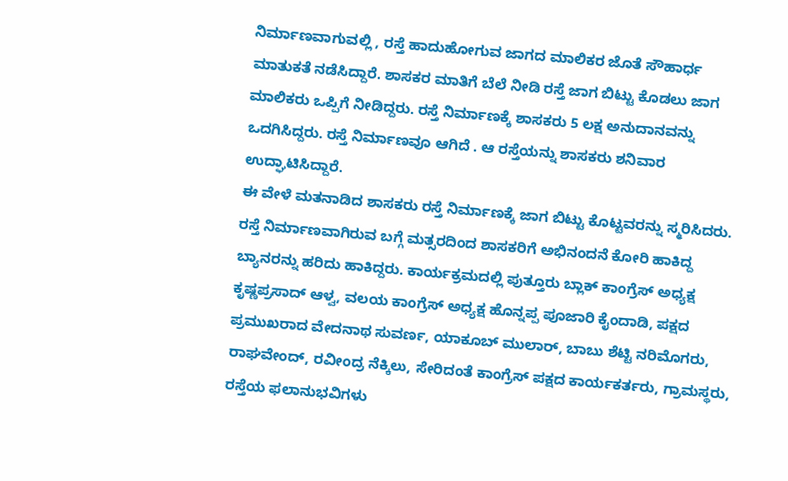ನಿರ್ಮಾಣವಾಗುವಲ್ಲಿ , ರಸ್ತೆ ಹಾದುಹೋಗುವ ಜಾಗದ ಮಾಲಿಕರ ಜೊತೆ ಸೌಹಾರ್ಧ ಮಾತುಕತೆ ನಡೆಸಿದ್ದಾರೆ. ಶಾಸಕರ ಮಾತಿಗೆ ಬೆಲೆ ನೀಡಿ ರಸ್ತೆ ಜಾಗ ಬಿಟ್ಟು ಕೊಡಲು ಜಾಗ ಮಾಲಿಕರು ಒಪ್ಪಿಗೆ ನೀಡಿದ್ದರು. ರಸ್ತೆ ನಿರ್ಮಾಣಕ್ಕೆ ಶಾಸಕರು 5 ಲಕ್ಷ ಅನುದಾನವನ್ನು ಒದಗಿಸಿದ್ದರು. ರಸ್ತೆ ನಿರ್ಮಾಣವೂ ಆಗಿದೆ . ಆ ರಸ್ತೆಯನ್ನು ಶಾಸಕರು ಶನಿವಾರ ಉದ್ಘಾಟಿಸಿದ್ದಾರೆ.
ಈ ವೇಳೆ ಮತನಾಡಿದ ಶಾಸಕರು ರಸ್ತೆ ನಿರ್ಮಾಣಕ್ಕೆ ಜಾಗ ಬಿಟ್ಟು ಕೊಟ್ಟವರನ್ನು ಸ್ಮರಿಸಿದರು. ರಸ್ತೆ ನಿರ್ಮಾಣವಾಗಿರುವ ಬಗ್ಗೆ ಮತ್ಸರದಿಂದ ಶಾಸಕರಿಗೆ ಅಭಿನಂದನೆ ಕೋರಿ ಹಾಕಿದ್ದ ಬ್ಯಾನರನ್ನು ಹರಿದು ಹಾಕಿದ್ದರು. ಕಾರ್ಯಕ್ರಮದಲ್ಲಿ ಪುತ್ತೂರು ಬ್ಲಾಕ್ ಕಾಂಗ್ರೆಸ್ ಅಧ್ಯಕ್ಷ ಕೃಷ್ಣಪ್ರಸಾದ್ ಆಳ್ವ, ವಲಯ ಕಾಂಗ್ರೆಸ್ ಅಧ್ಯಕ್ಷ ಹೊನ್ನಪ್ಪ ಪೂಜಾರಿ ಕೈಂದಾಡಿ, ಪಕ್ಷದ ಪ್ರಮುಖರಾದ ವೇದನಾಥ ಸುವರ್ಣ, ಯಾಕೂಬ್ ಮುಲಾರ್, ಬಾಬು ಶೆಟ್ಟಿ ನರಿಮೊಗರು, ರಾಘವೇಂದ್, ರವೀಂದ್ರ ನೆಕ್ಕಿಲು, ಸೇರಿದಂತೆ ಕಾಂಗ್ರೆಸ್ ಪಕ್ಷದ ಕಾರ್ಯಕರ್ತರು, ಗ್ರಾಮಸ್ಥರು, ರಸ್ತೆಯ ಫಲಾನುಭವಿಗಳು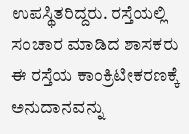ಉಪಸ್ಥಿತರಿದ್ದರು. ರಸ್ತೆಯಲ್ಲಿ ಸಂಚಾರ ಮಾಡಿದ ಶಾಸಕರು ಈ ರಸ್ತೆಯ ಕಾಂಕ್ರಿಟೀಕರಣಕ್ಕೆ ಅನುದಾನವನ್ನು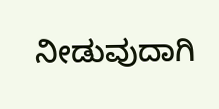ನೀಡುವುದಾಗಿ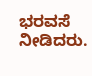ಭರವಸೆ ನೀಡಿದರು.